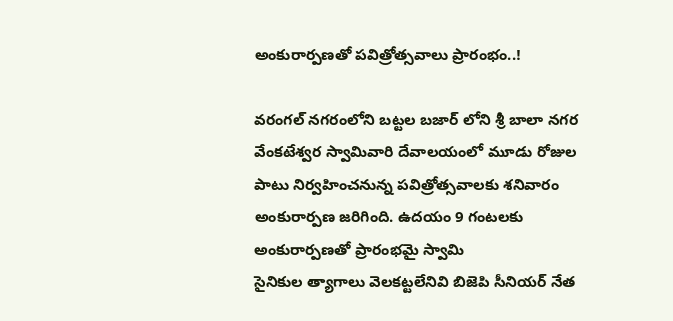అంకురార్పణతో పవిత్రోత్సవాలు ప్రారంభం..!

వరంగల్ నగరంలోని బట్టల బజార్ లోని శ్రీ బాలా నగర వేంకటేశ్వర స్వామివారి దేవాలయంలో మూడు రోజుల పాటు నిర్వహించనున్న పవిత్రోత్సవాలకు శనివారం అంకురార్పణ జరిగింది. ఉదయం 9 గంటలకు అంకురార్పణతో ప్రారంభమై స్వామి
సైనికుల త్యాగాలు వెలకట్టలేనివి బిజెపి సీనియర్ నేత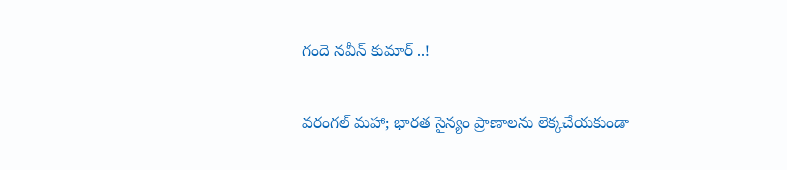గందె నవీన్ కుమార్ ..!

వరంగల్ మహా; భారత సైన్యం ప్రాణాలను లెక్కచేయకుండా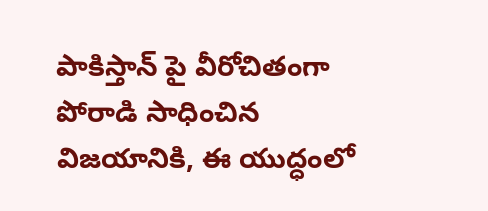పాకిస్తాన్ పై వీరోచితంగా పోరాడి సాధించిన విజయానికి, ఈ యుద్ధంలో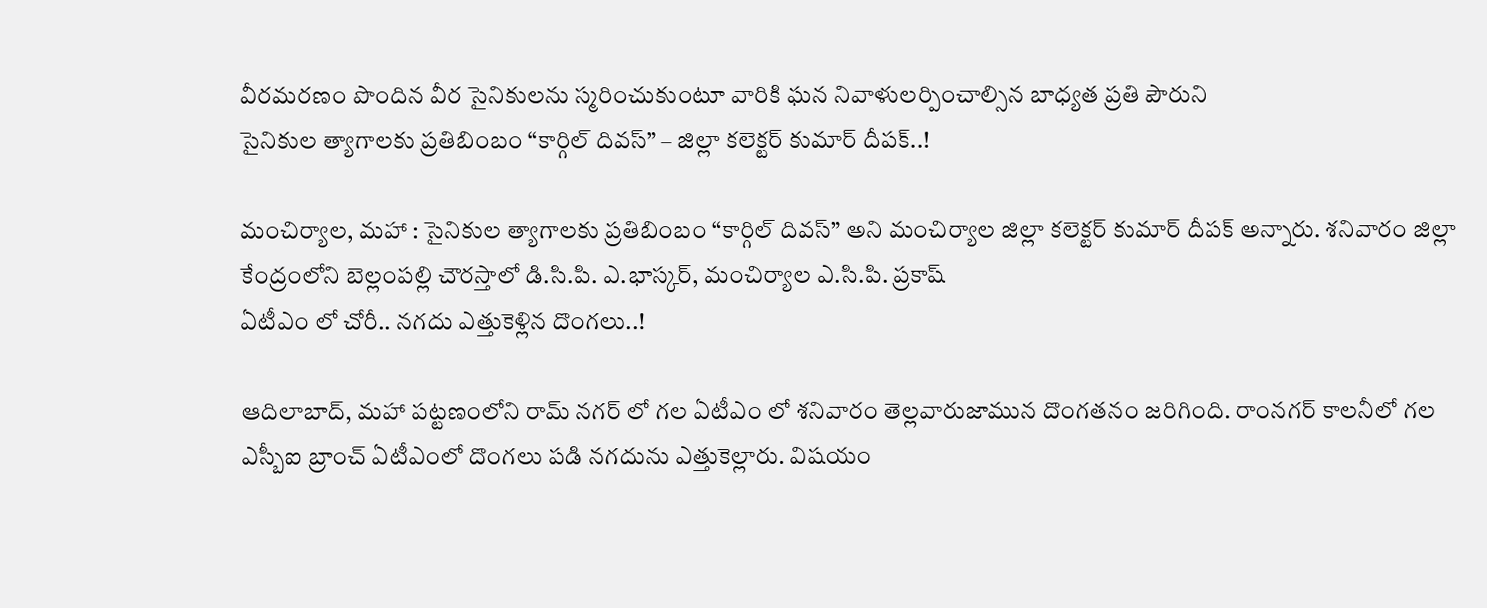వీరమరణం పొందిన వీర సైనికులను స్మరించుకుంటూ వారికి ఘన నివాళులర్పించాల్సిన బాధ్యత ప్రతి పౌరుని
సైనికుల త్యాగాలకు ప్రతిబింబం “కార్గిల్ దివస్” – జిల్లా కలెక్టర్ కుమార్ దీపక్..!

మంచిర్యాల, మహా : సైనికుల త్యాగాలకు ప్రతిబింబం “కార్గిల్ దివస్” అని మంచిర్యాల జిల్లా కలెక్టర్ కుమార్ దీపక్ అన్నారు. శనివారం జిల్లా కేంద్రంలోని బెల్లంపల్లి చౌరస్తాలో డి.సి.పి. ఎ.భాస్కర్, మంచిర్యాల ఎ.సి.పి. ప్రకాష్
ఏటీఎం లో చోరీ.. నగదు ఎత్తుకెళ్లిన దొంగలు..!

ఆదిలాబాద్, మహా పట్టణంలోని రామ్ నగర్ లో గల ఏటీఎం లో శనివారం తెల్లవారుజామున దొంగతనం జరిగింది. రాంనగర్ కాలనీలో గల ఎస్బీఐ బ్రాంచ్ ఏటీఎంలో దొంగలు పడి నగదును ఎత్తుకెల్లారు. విషయం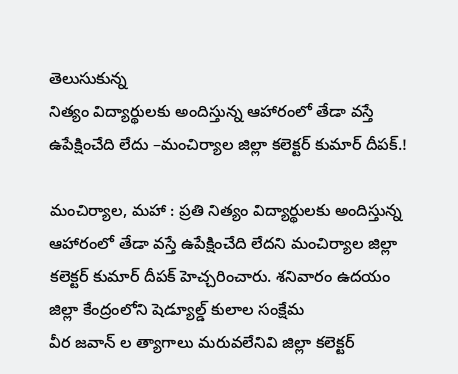తెలుసుకున్న
నిత్యం విద్యార్థులకు అందిస్తున్న ఆహారంలో తేడా వస్తే ఉపేక్షించేది లేదు –మంచిర్యాల జిల్లా కలెక్టర్ కుమార్ దీపక్.!

మంచిర్యాల, మహా : ప్రతి నిత్యం విద్యార్థులకు అందిస్తున్న ఆహారంలో తేడా వస్తే ఉపేక్షించేది లేదని మంచిర్యాల జిల్లా కలెక్టర్ కుమార్ దీపక్ హెచ్చరించారు. శనివారం ఉదయం జిల్లా కేంద్రంలోని షెడ్యూల్డ్ కులాల సంక్షేమ
వీర జవాన్ ల త్యాగాలు మరువలేనివి జిల్లా కలెక్టర్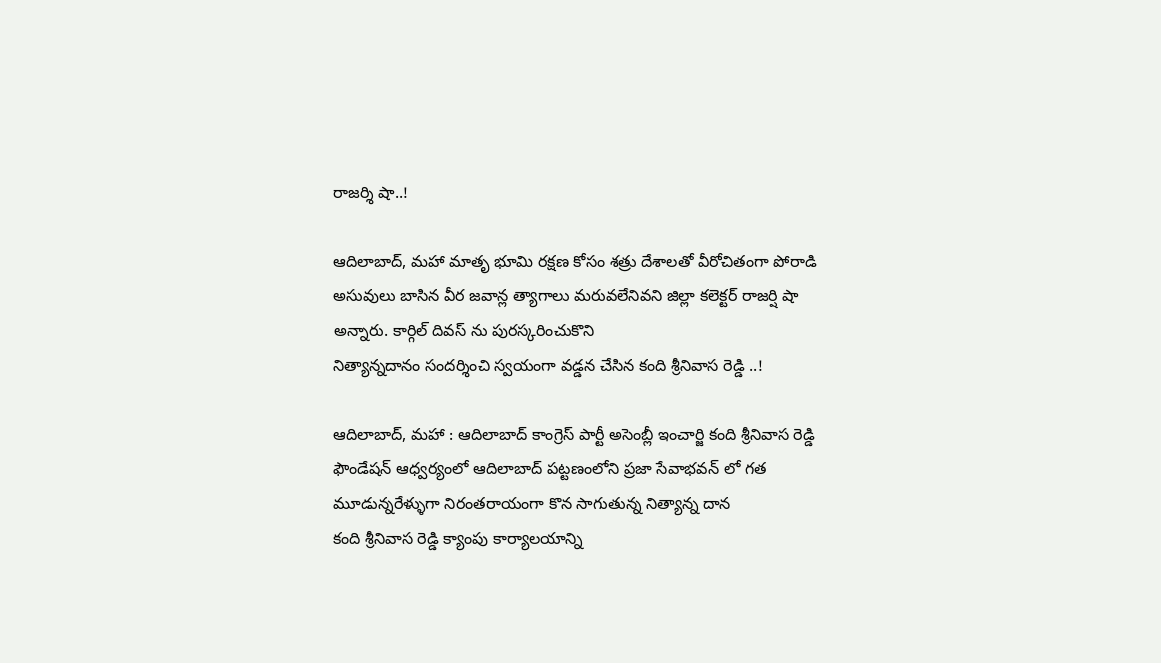రాజర్శి షా..!

ఆదిలాబాద్, మహా మాతృ భూమి రక్షణ కోసం శత్రు దేశాలతో వీరోచితంగా పోరాడి అసువులు బాసిన వీర జవాన్ల త్యాగాలు మరువలేనివని జిల్లా కలెక్టర్ రాజర్షి షా అన్నారు. కార్గిల్ దివస్ ను పురస్కరించుకొని
నిత్యాన్నదానం సందర్శించి స్వయంగా వడ్డన చేసిన కంది శ్రీనివాస రెడ్డి ..!

ఆదిలాబాద్, మహా : ఆదిలాబాద్ కాంగ్రెస్ పార్టీ అసెంబ్లీ ఇంచార్జి కంది శ్రీనివాస రెడ్డి ఫౌండేషన్ ఆధ్వర్యంలో ఆదిలాబాద్ పట్టణంలోని ప్రజా సేవాభవన్ లో గత మూడున్నరేళ్ళుగా నిరంతరాయంగా కొన సాగుతున్న నిత్యాన్న దాన
కంది శ్రీనివాస రెడ్డి క్యాంపు కార్యాలయాన్ని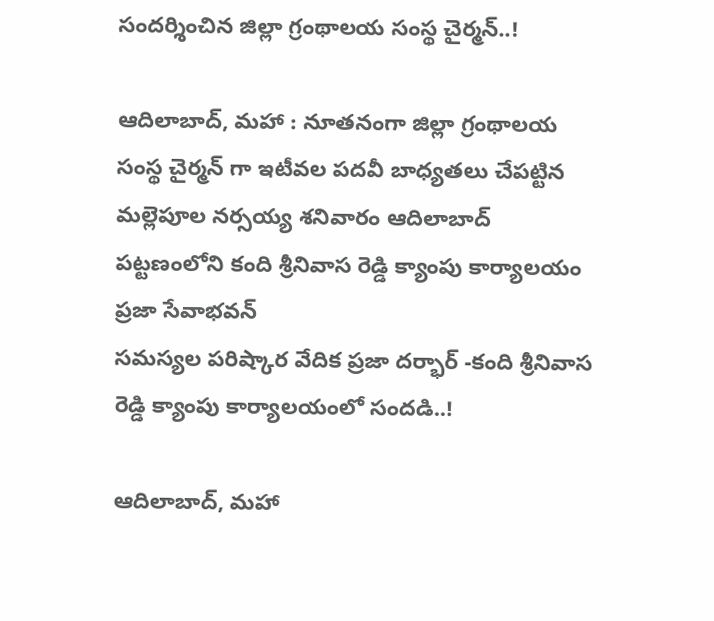సందర్శించిన జిల్లా గ్రంథాలయ సంస్థ చైర్మన్..!

ఆదిలాబాద్, మహా : నూతనంగా జిల్లా గ్రంథాలయ సంస్థ చైర్మన్ గా ఇటీవల పదవీ బాధ్యతలు చేపట్టిన మల్లెపూల నర్సయ్య శనివారం ఆదిలాబాద్ పట్టణంలోని కంది శ్రీనివాస రెడ్డి క్యాంపు కార్యాలయం ప్రజా సేవాభవన్
సమస్యల పరిష్కార వేదిక ప్రజా దర్భార్ -కంది శ్రీనివాస రెడ్డి క్యాంపు కార్యాలయంలో సందడి..!

ఆదిలాబాద్, మహా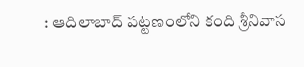: ఆదిలాబాద్ పట్టణంలోని కంది శ్రీనివాస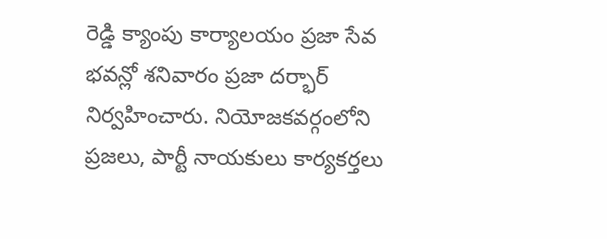రెడ్డి క్యాంపు కార్యాలయం ప్రజా సేవ భవన్లో శనివారం ప్రజా దర్భార్ నిర్వహించారు. నియోజకవర్గంలోని ప్రజలు, పార్టీ నాయకులు కార్యకర్తలు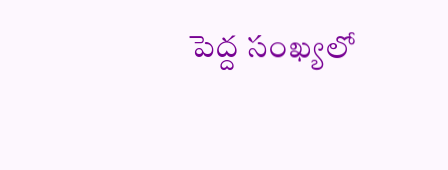పెద్ద సంఖ్యలో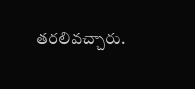తరలివచ్చారు.